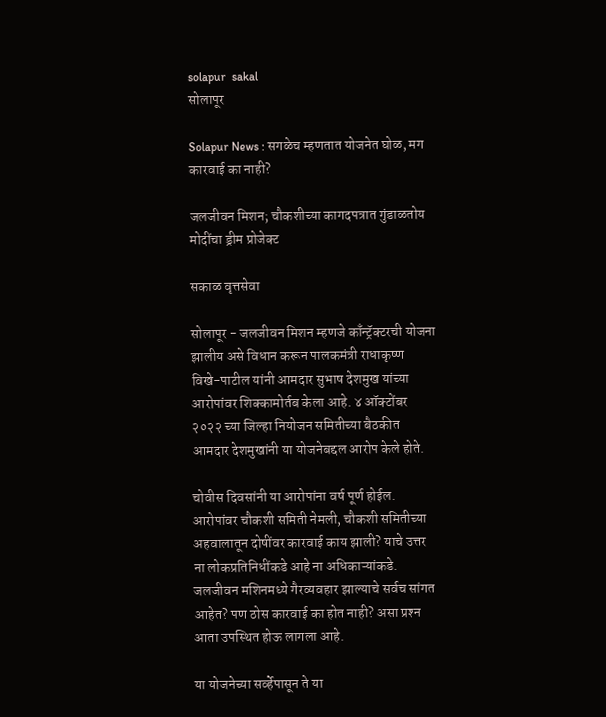solapur  sakal
सोलापूर

Solapur News : सगळेच म्हणतात योजनेत घोळ, मग कारवाई का नाही?

जलजीवन मिशन; चौकशीच्या कागदपत्रात गुंडाळतोय मोदींचा ड्रीम प्रोजेक्ट

सकाळ वृत्तसेवा

सोलापूर - जलजीवन मिशन म्हणजे काँन्ट्रॅक्टरची योजना झालीय असे विधान करून पालकमंत्री राधाकृष्ण विखे-पाटील यांनी आमदार सुभाष देशमुख यांच्या आरोपांवर शिक्कामोर्तब केला आहे. ४ ऑक्टोंबर २०२२ च्या जिल्हा नियोजन समितीच्या बैठकीत आमदार देशमुखांनी या योजनेबद्दल आरोप केले होते.

चोवीस दिवसांनी या आरोपांना वर्ष पूर्ण होईल. आरोपांवर चौकशी समिती नेमली, चौकशी समितीच्या अहवालातून दोषींवर कारवाई काय झाली? याचे उत्तर ना लोकप्रतिनिधींकडे आहे ना अधिकाऱ्यांकडे. जलजीवन मशिनमध्ये गैरव्यवहार झाल्याचे सर्वच सांगत आहेत? पण ठोस कारवाई का होत नाही? असा प्रश्‍न आता उपस्थित होऊ लागला आहे.

या योजनेच्या सर्व्हेपासून ते या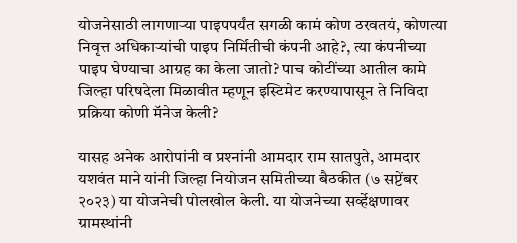योजनेसाठी लागणाऱ्या पाइपपर्यंत सगळी कामं कोण ठरवतयं, कोणत्या निवृत्त अधिकाऱ्यांची पाइप निर्मितीची कंपनी आहे?, त्या कंपनीच्या पाइप घेण्याचा आग्रह का केला जातो? पाच कोटींच्या आतील कामे जिल्हा परिषदेला मिळावीत म्हणून इस्टिमेट करण्यापासून ते निविदा प्रक्रिया कोणी मॅनेज केली?

यासह अनेक आरोपांनी व प्रश्‍नांनी आमदार राम सातपुते, आमदार यशवंत माने यांनी जिल्हा नियोजन समितीच्या बैठकीत (७ सप्टेंबर २०२३) या योजनेची पोलखोल केली. या योजनेच्या सर्व्हेक्षणावर ग्रामस्थांनी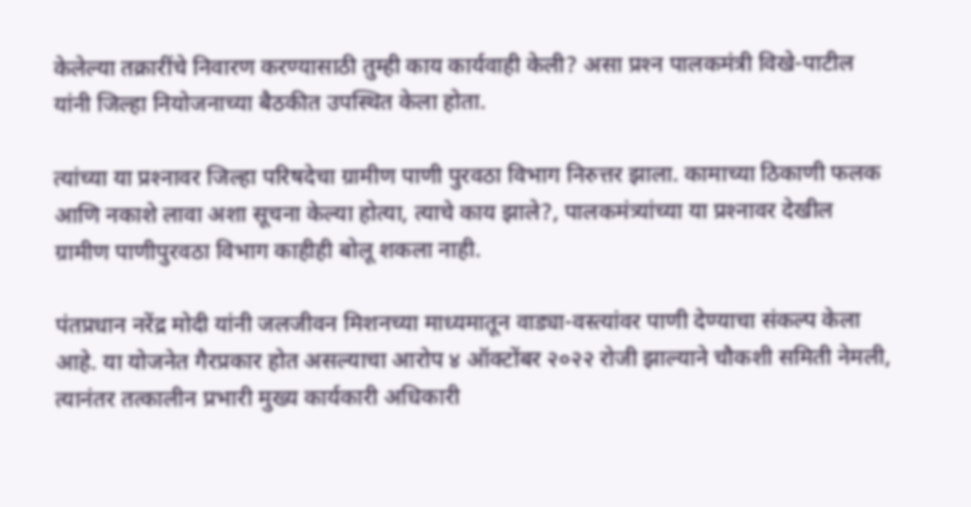केलेल्या तक्रारींचे निवारण करण्यासाठी तुम्ही काय कार्यवाही केली? असा प्रश्‍न पालकमंत्री विखे-पाटील यांनी जिल्हा नियोजनाच्या बैठकीत उपस्थित केला होता.

त्यांच्या या प्रश्‍नावर जिल्हा परिषदेचा ग्रामीण पाणी पुरवठा विभाग निरुत्तर झाला. कामाच्या ठिकाणी फलक आणि नकाशे लावा अशा सूचना केल्या होत्या, त्याचे काय झाले?, पालकमंत्र्यांच्या या प्रश्‍नावर देखील ग्रामीण पाणीपुरवठा विभाग काहीही बोलू शकला नाही.

पंतप्रधान नरेंद्र मोदी यांनी जलजीवन मिशनच्या माध्यमातून वाड्या-वस्त्यांवर पाणी देण्याचा संकल्प केला आहे. या योजनेत गैरप्रकार होत असल्याचा आरोप ४ ऑक्टोंबर २०२२ रोजी झाल्याने चौकशी समिती नेमली, त्यानंतर तत्कालीन प्रभारी मुख्य कार्यकारी अधिकारी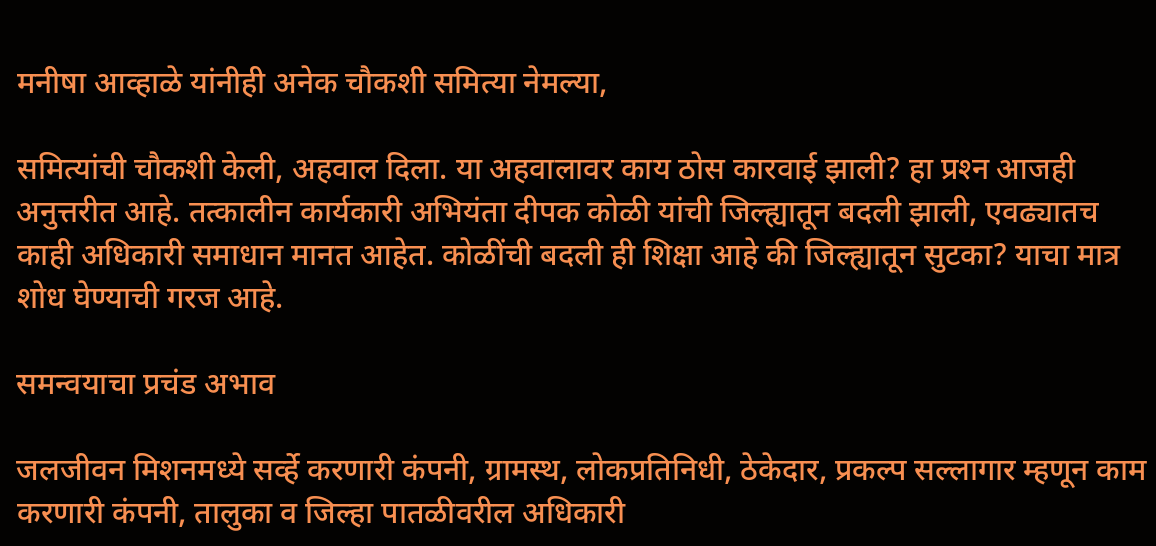मनीषा आव्हाळे यांनीही अनेक चौकशी समित्या नेमल्या,

समित्यांची चौकशी केली, अहवाल दिला. या अहवालावर काय ठोस कारवाई झाली? हा प्रश्‍न आजही अनुत्तरीत आहे. तत्कालीन कार्यकारी अभियंता दीपक कोळी यांची जिल्ह्यातून बदली झाली, एवढ्यातच काही अधिकारी समाधान मानत आहेत. कोळींची बदली ही शिक्षा आहे की जिल्ह्यातून सुटका? याचा मात्र शोध घेण्याची गरज आहे.

समन्वयाचा प्रचंड अभाव

जलजीवन मिशनमध्ये सर्व्हे करणारी कंपनी, ग्रामस्थ, लोकप्रतिनिधी, ठेकेदार, प्रकल्प सल्लागार म्हणून काम करणारी कंपनी, तालुका व जिल्हा पातळीवरील अधिकारी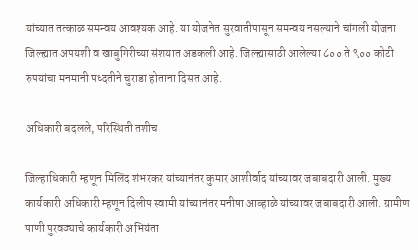यांच्यात तत्काळ समन्वय आवश्‍यक आहे. या योजनेत सुरवातीपासून समन्वय नसल्याने चांगली योजना जिल्ह्यात अपयशी व खाबुगिरीच्या संशयात अडकली आहे. जिल्ह्यासाठी आलेल्या ८०० ते ९०० कोटी रुपयांचा मनमानी पध्दतीने चुराडा होताना दिसत आहे.

अधिकारी बदलले, परिस्थिती तशीच

जिल्हाधिकारी म्हणून मिलिंद शंभरकर यांच्यानंतर कुमार आशीर्वाद यांच्यावर जबाबदारी आली. मुख्य कार्यकारी अधिकारी म्हणून दिलीप स्वामी यांच्यानंतर मनीषा आव्हाळे यांच्यावर जबाबदारी आली. ग्रामीण पाणी पुरवठ्याचे कार्यकारी अभियंता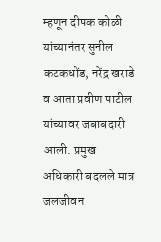म्हणून दीपक कोळी यांच्यानंतर सुनील कटकधोंड, नरेंद्र खराडे व आता प्रवीण पाटील यांच्यावर जबाबदारी आली. प्रमुख अधिकारी बदलले मात्र जलजीवन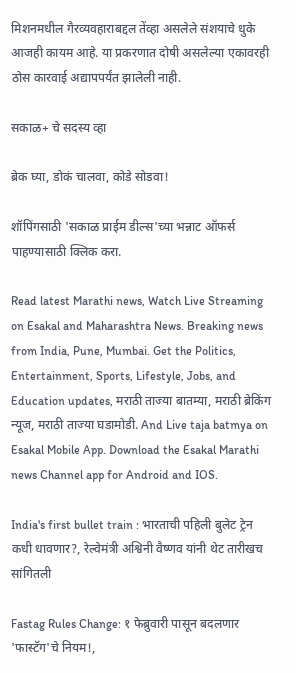मिशनमधील गैरव्यवहाराबद्दल तेंव्हा असलेले संशयाचे धुके आजही कायम आहे. या प्रकरणात दोषी असलेल्या एकावरही ठोस कारवाई अद्यापपर्यंत झालेली नाही.

सकाळ+ चे सदस्य व्हा

ब्रेक घ्या, डोकं चालवा, कोडे सोडवा!

शॉपिंगसाठी 'सकाळ प्राईम डील्स'च्या भन्नाट ऑफर्स पाहण्यासाठी क्लिक करा.

Read latest Marathi news, Watch Live Streaming on Esakal and Maharashtra News. Breaking news from India, Pune, Mumbai. Get the Politics, Entertainment, Sports, Lifestyle, Jobs, and Education updates, मराठी ताज्या बातम्या, मराठी ब्रेकिंग न्यूज, मराठी ताज्या घडामोडी. And Live taja batmya on Esakal Mobile App. Download the Esakal Marathi news Channel app for Android and IOS.

India's first bullet train : भारताची पहिली बुलेट ट्रेन कधी धावणार?, रेल्वेमंत्री अश्विनी वैष्णव यांनी थेट तारीखच सांगितली

Fastag Rules Change: १ फेब्रुवारी पासून बदलणार 'फास्टॅग'चे नियम!,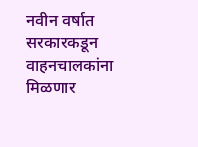नवीन वर्षात सरकारकडून वाहनचालकांना मिळणार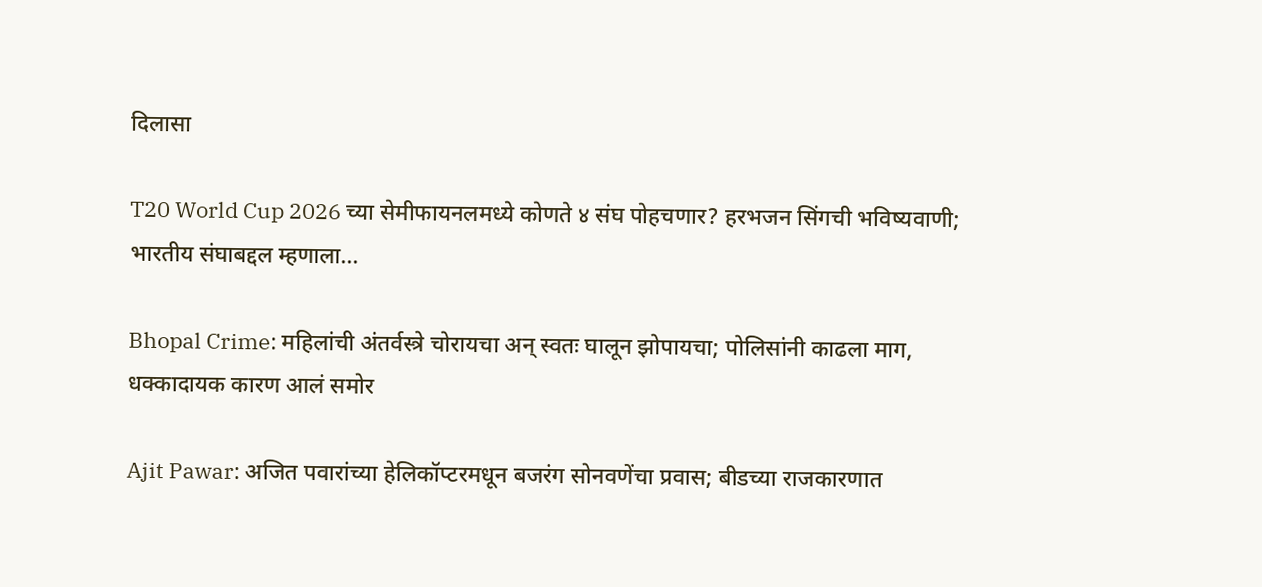दिलासा

T20 World Cup 2026 च्या सेमीफायनलमध्ये कोणते ४ संघ पोहचणार? हरभजन सिंगची भविष्यवाणी; भारतीय संघाबद्दल म्हणाला...

Bhopal Crime: महिलांची अंतर्वस्त्रे चोरायचा अन् स्वतः घालून झोपायचा; पोलिसांनी काढला माग, धक्कादायक कारण आलं समोर

Ajit Pawar: अजित पवारांच्या हेलिकॉप्टरमधून बजरंग सोनवणेंचा प्रवास; बीडच्या राजकारणात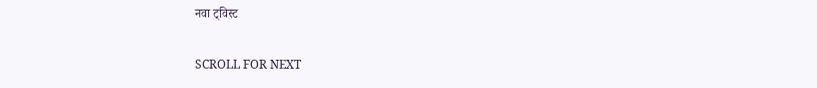नवा ट्विस्ट

SCROLL FOR NEXT